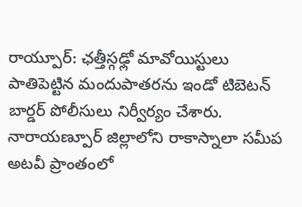రాయ్పూర్: ఛత్తీస్గఢ్లో మావోయిస్టులు పాతిపెట్టిన మందుపాతరను ఇండో టిబెటన్ బార్డర్ పోలీసులు నిర్వీర్యం చేశారు. నారాయణ్పూర్ జిల్లాలోని రాకాస్నాలా సమీప అటవీ ప్రాంతంలో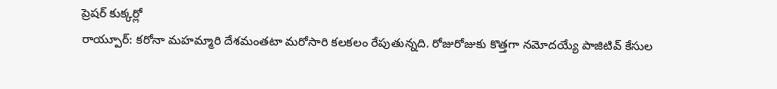ప్రెషర్ కుక్కర్లో
రాయ్పూర్: కరోనా మహమ్మారి దేశమంతటా మరోసారి కలకలం రేపుతున్నది. రోజురోజుకు కొత్తగా నమోదయ్యే పాజిటివ్ కేసుల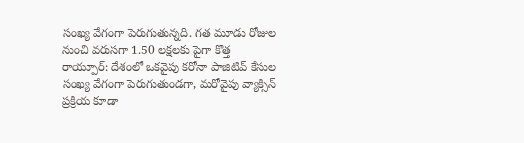సంఖ్య వేగంగా పెరుగుతున్నది. గత మూడు రోజుల నుంచి వరుసగా 1.50 లక్షలకు పైగా కొత్త
రాయ్పూర్: దేశంలో ఒకవైపు కరోనా పాజిటివ్ కేసుల సంఖ్య వేగంగా పెరుగుతుండగా, మరోవైపు వ్యాక్సిన్ ప్రక్రియ కూడా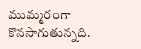ముమ్మరంగా కొనసాగుతున్నది.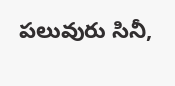పలువురు సినీ,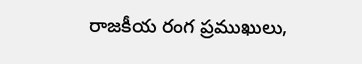రాజకీయ రంగ ప్రముఖులు,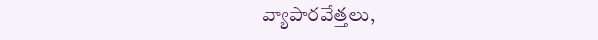వ్యాపారవేత్తలు,